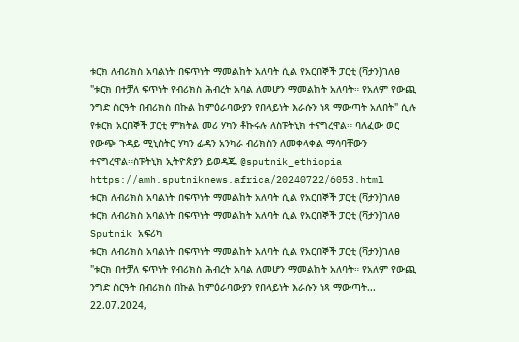ቱርክ ለብሪክስ አባልነት በፍጥነት ማመልከት አለባት ሲል የአርበኞች ፓርቲ (ቫታን)ገለፀ "ቱርክ በተቻለ ፍጥነት የብሪክስ ሕብረት አባል ለመሆን ማመልከት አለባት። የአለም የውጪ ንግድ ስርዓት በብሪክስ በኩል ከምዕራባውያን የበላይነት እራሱን ነጻ ማውጣት አለበት" ሲሉ የቱርክ አርበኞች ፓርቲ ምክትል መሪ ሃካን ቶኩሩሉ ለስፑትኒክ ተናግረዋል። ባለፈው ወር የውጭ ጉዳይ ሚኒስትር ሃካን ፊዳን አንካራ ብሪክስን ለመቀላቀል ማሳባቸውን ተናግረዋል።ስፑትኒክ ኢትዮጵያን ይወዳጁ @sputnik_ethiopia
https://amh.sputniknews.africa/20240722/6053.html
ቱርክ ለብሪክስ አባልነት በፍጥነት ማመልከት አለባት ሲል የአርበኞች ፓርቲ (ቫታን)ገለፀ
ቱርክ ለብሪክስ አባልነት በፍጥነት ማመልከት አለባት ሲል የአርበኞች ፓርቲ (ቫታን)ገለፀ
Sputnik አፍሪካ
ቱርክ ለብሪክስ አባልነት በፍጥነት ማመልከት አለባት ሲል የአርበኞች ፓርቲ (ቫታን)ገለፀ "ቱርክ በተቻለ ፍጥነት የብሪክስ ሕብረት አባል ለመሆን ማመልከት አለባት። የአለም የውጪ ንግድ ስርዓት በብሪክስ በኩል ከምዕራባውያን የበላይነት እራሱን ነጻ ማውጣት... 22.07.2024,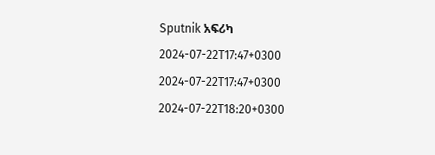Sputnik አፍሪካ
2024-07-22T17:47+0300
2024-07-22T17:47+0300
2024-07-22T18:20+0300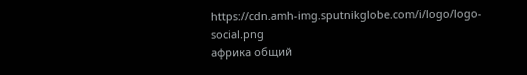https://cdn.amh-img.sputnikglobe.com/i/logo/logo-social.png
африка общий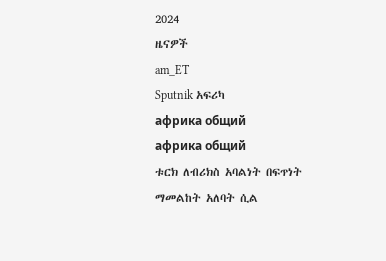2024
ዜናዎች
am_ET
Sputnik አፍሪካ
африка общий
африка общий
ቱርክ ለብሪክስ አባልነት በፍጥነት ማመልከት አለባት ሲል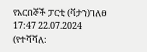የአርበኞች ፓርቲ (ቫታን)ገለፀ
17:47 22.07.2024 (የተሻሻለ: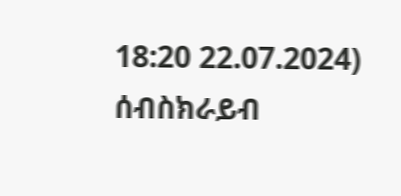18:20 22.07.2024)
ሰብስክራይብ